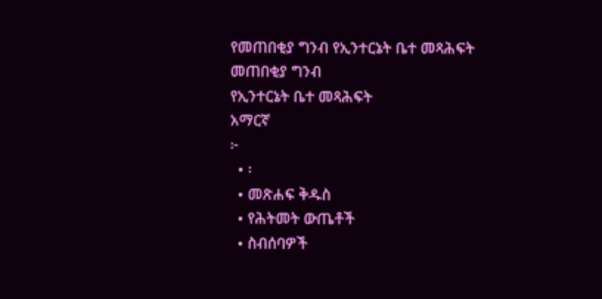የመጠበቂያ ግንብ የኢንተርኔት ቤተ መጻሕፍት
መጠበቂያ ግንብ
የኢንተርኔት ቤተ መጻሕፍት
አማርኛ
፦
  • ፡
  • መጽሐፍ ቅዱስ
  • የሕትመት ውጤቶች
  • ስብሰባዎች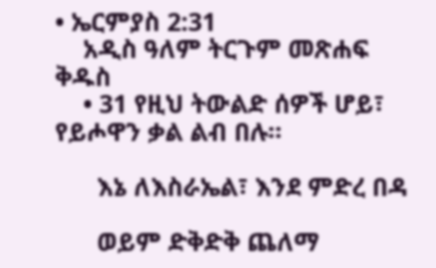• ኤርምያስ 2:31
    አዲስ ዓለም ትርጉም መጽሐፍ ቅዱስ
    • 31 የዚህ ትውልድ ሰዎች ሆይ፣ የይሖዋን ቃል ልብ በሉ።

      እኔ ለእስራኤል፣ እንደ ምድረ በዳ

      ወይም ድቅድቅ ጨለማ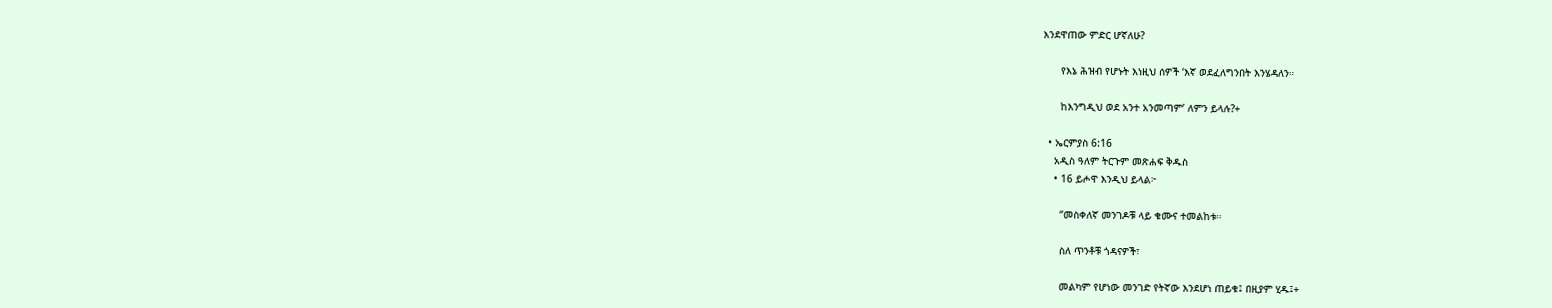እንደዋጠው ምድር ሆኛለሁ?

      የእኔ ሕዝብ የሆኑት እነዚህ ሰዎች ‘እኛ ወደፈለግንበት እንሄዳለን።

      ከእንግዲህ ወደ አንተ አንመጣም’ ለምን ይላሉ?+

  • ኤርምያስ 6:16
    አዲስ ዓለም ትርጉም መጽሐፍ ቅዱስ
    • 16 ይሖዋ እንዲህ ይላል፦

      “መስቀለኛ መንገዶቹ ላይ ቁሙና ተመልከቱ።

      ስለ ጥንቶቹ ጎዳናዎች፣

      መልካም የሆነው መንገድ የትኛው እንደሆነ ጠይቁ፤ በዚያም ሂዱ፤+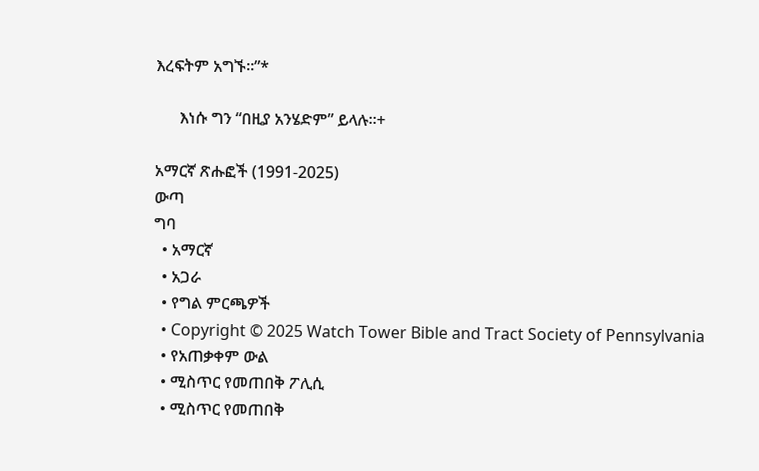እረፍትም አግኙ።”*

      እነሱ ግን “በዚያ አንሄድም” ይላሉ።+

አማርኛ ጽሑፎች (1991-2025)
ውጣ
ግባ
  • አማርኛ
  • አጋራ
  • የግል ምርጫዎች
  • Copyright © 2025 Watch Tower Bible and Tract Society of Pennsylvania
  • የአጠቃቀም ውል
  • ሚስጥር የመጠበቅ ፖሊሲ
  • ሚስጥር የመጠበቅ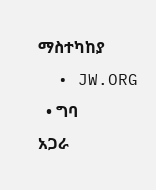ማስተካከያ
  • JW.ORG
  • ግባ
አጋራ